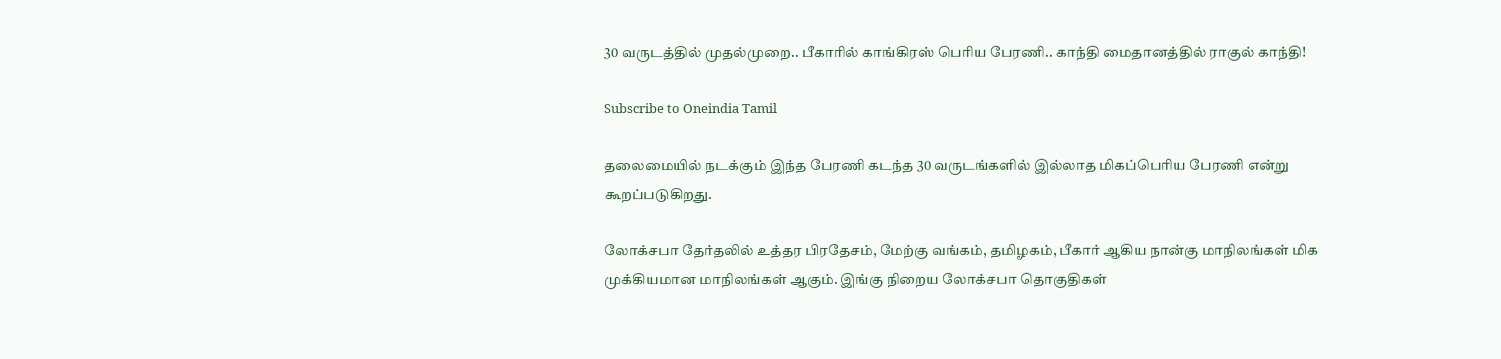30 வருடத்தில் முதல்முறை.. பீகாரில் காங்கிரஸ் பெரிய பேரணி.. காந்தி மைதானத்தில் ராகுல் காந்தி!

Subscribe to Oneindia Tamil

தலைமையில் நடக்கும் இந்த பேரணி கடந்த 30 வருடங்களில் இல்லாத மிகப்பெரிய பேரணி என்று கூறப்படுகிறது.

லோக்சபா தேர்தலில் உத்தர பிரதேசம், மேற்கு வங்கம், தமிழகம், பீகார் ஆகிய நான்கு மாநிலங்கள் மிக முக்கியமான மாநிலங்கள் ஆகும். இங்கு நிறைய லோக்சபா தொகுதிகள்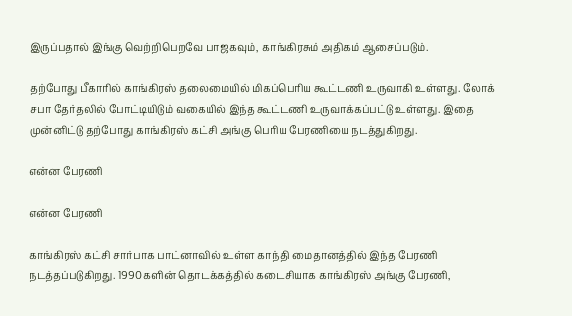இருப்பதால் இங்கு வெற்றிபெறவே பாஜகவும், காங்கிரசும் அதிகம் ஆசைப்படும்.

தற்போது பீகாரில் காங்கிரஸ் தலைமையில் மிகப்பெரிய கூட்டணி உருவாகி உள்ளது. லோக் சபா தேர்தலில் போட்டியிடும் வகையில் இந்த கூட்டணி உருவாக்கப்பட்டு உள்ளது. இதை முன்னிட்டு தற்போது காங்கிரஸ் கட்சி அங்கு பெரிய பேரணியை நடத்துகிறது.

என்ன பேரணி

என்ன பேரணி

காங்கிரஸ் கட்சி சார்பாக பாட்னாவில் உள்ள காந்தி மைதானத்தில் இந்த பேரணி நடத்தப்படுகிறது. 1990களின் தொடக்கத்தில் கடைசியாக காங்கிரஸ் அங்கு பேரணி,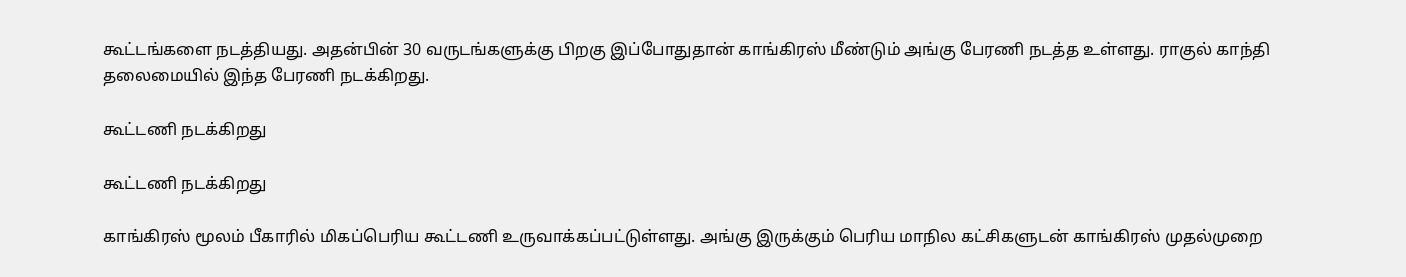கூட்டங்களை நடத்தியது. அதன்பின் 30 வருடங்களுக்கு பிறகு இப்போதுதான் காங்கிரஸ் மீண்டும் அங்கு பேரணி நடத்த உள்ளது. ராகுல் காந்தி தலைமையில் இந்த பேரணி நடக்கிறது.

கூட்டணி நடக்கிறது

கூட்டணி நடக்கிறது

காங்கிரஸ் மூலம் பீகாரில் மிகப்பெரிய கூட்டணி உருவாக்கப்பட்டுள்ளது. அங்கு இருக்கும் பெரிய மாநில கட்சிகளுடன் காங்கிரஸ் முதல்முறை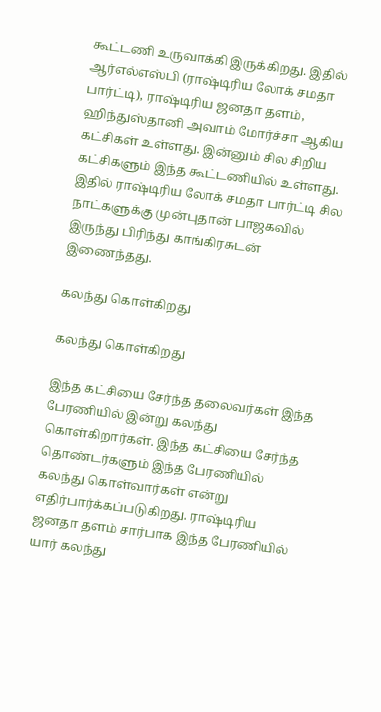கூட்டணி உருவாக்கி இருக்கிறது. இதில் ஆர்எல்எஸ்பி (ராஷ்டிரிய லோக் சமதா பார்ட்டி), ராஷ்டிரிய ஜனதா தளம், ஹிந்துஸ்தானி அவாம் மோர்ச்சா ஆகிய கட்சிகள் உள்ளது. இன்னும் சில சிறிய கட்சிகளும் இந்த கூட்டணியில் உள்ளது. இதில் ராஷ்டிரிய லோக் சமதா பார்ட்டி சில நாட்களுக்கு முன்புதான் பாஜகவில் இருந்து பிரிந்து காங்கிரசுடன் இணைந்தது.

கலந்து கொள்கிறது

கலந்து கொள்கிறது

இந்த கட்சியை சேர்ந்த தலைவர்கள் இந்த பேரணியில் இன்று கலந்து கொள்கிறார்கள். இந்த கட்சியை சேர்ந்த தொண்டர்களும் இந்த பேரணியில் கலந்து கொள்வார்கள் என்று எதிர்பார்க்கப்படுகிறது. ராஷ்டிரிய ஜனதா தளம் சார்பாக இந்த பேரணியில் யார் கலந்து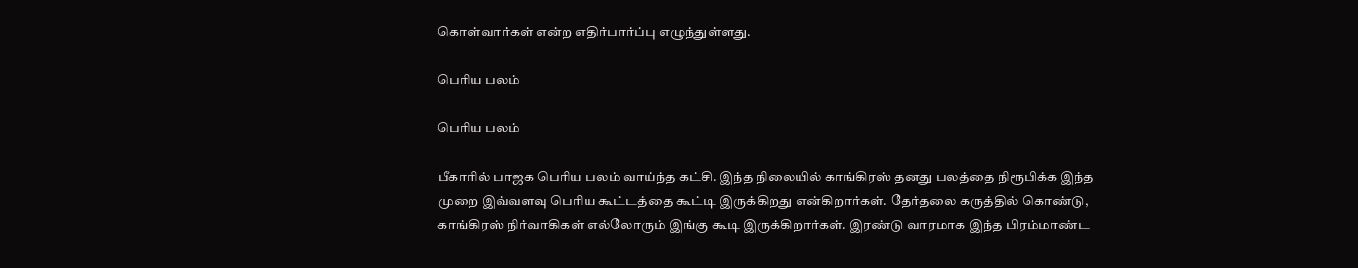கொள்வார்கள் என்ற எதிர்பார்ப்பு எழுந்துள்ளது.

பெரிய பலம்

பெரிய பலம்

பீகாரில் பாஜக பெரிய பலம் வாய்ந்த கட்சி. இந்த நிலையில் காங்கிரஸ் தனது பலத்தை நிரூபிக்க இந்த முறை இவ்வளவு பெரிய கூட்டத்தை கூட்டி இருக்கிறது என்கிறார்கள். தேர்தலை கருத்தில் கொண்டு, காங்கிரஸ் நிர்வாகிகள் எல்லோரும் இங்கு கூடி இருக்கிறார்கள். இரண்டு வாரமாக இந்த பிரம்மாண்ட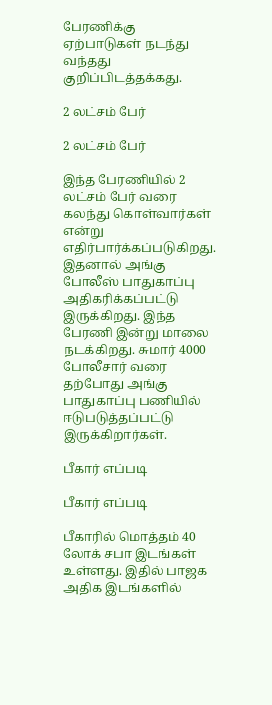பேரணிக்கு ஏற்பாடுகள் நடந்து வந்தது குறிப்பிடத்தக்கது.

2 லட்சம் பேர்

2 லட்சம் பேர்

இந்த பேரணியில் 2 லட்சம் பேர் வரை கலந்து கொள்வார்கள் என்று எதிர்பார்க்கப்படுகிறது. இதனால் அங்கு போலீஸ் பாதுகாப்பு அதிகரிக்கப்பட்டு இருக்கிறது. இந்த பேரணி இன்று மாலை நடக்கிறது. சுமார் 4000 போலீசார் வரை தற்போது அங்கு பாதுகாப்பு பணியில் ஈடுபடுத்தப்பட்டு இருக்கிறார்கள்.

பீகார் எப்படி

பீகார் எப்படி

பீகாரில் மொத்தம் 40 லோக் சபா இடங்கள் உள்ளது. இதில் பாஜக அதிக இடங்களில்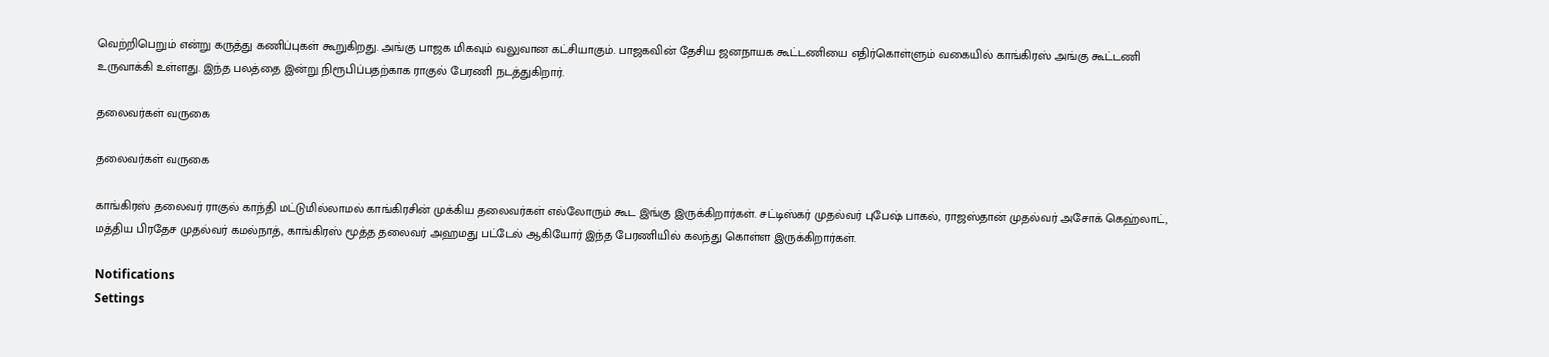வெற்றிபெறும் என்று கருத்து கணிப்புகள் கூறுகிறது. அங்கு பாஜக மிகவும் வலுவான கட்சியாகும். பாஜகவின் தேசிய ஜனநாயக கூட்டணியை எதிர்கொள்ளும் வகையில் காங்கிரஸ் அங்கு கூட்டணி உருவாக்கி உள்ளது. இந்த பலத்தை இன்று நிரூபிப்பதற்காக ராகுல் பேரணி நடத்துகிறார்.

தலைவர்கள் வருகை

தலைவர்கள் வருகை

காங்கிரஸ் தலைவர் ராகுல் காந்தி மட்டுமில்லாமல் காங்கிரசின் முக்கிய தலைவர்கள் எல்லோரும் கூட இங்கு இருக்கிறார்கள். சட்டிஸ்கர் முதல்வர் புபேஷ் பாகல், ராஜஸ்தான் முதல்வர் அசோக் கெஹ்லாட், மத்திய பிரதேச முதல்வர் கமல்நாத், காங்கிரஸ் மூத்த தலைவர் அஹமது பட்டேல் ஆகியோர் இந்த பேரணியில் கலந்து கொள்ள இருக்கிறார்கள்.

Notifications
Settings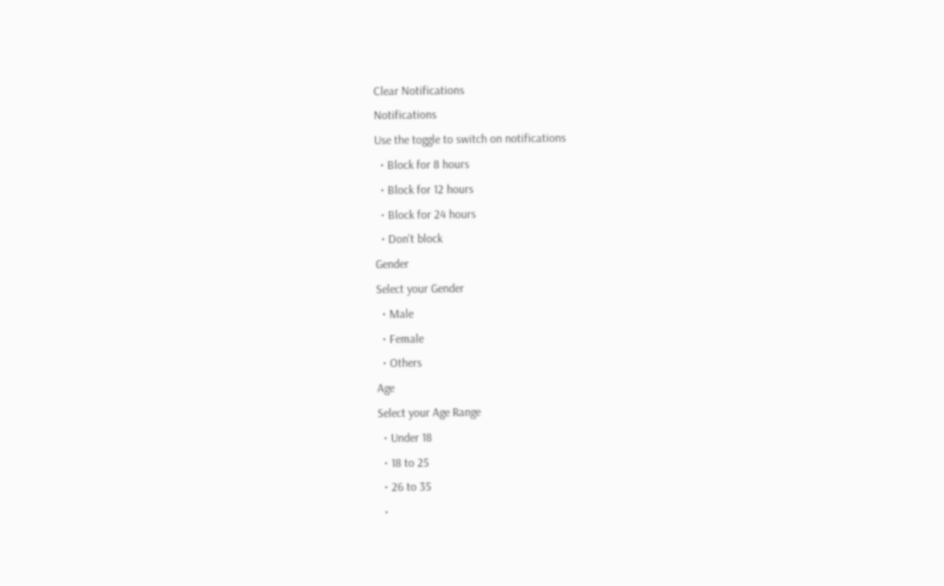Clear Notifications
Notifications
Use the toggle to switch on notifications
  • Block for 8 hours
  • Block for 12 hours
  • Block for 24 hours
  • Don't block
Gender
Select your Gender
  • Male
  • Female
  • Others
Age
Select your Age Range
  • Under 18
  • 18 to 25
  • 26 to 35
  •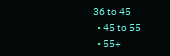36 to 45
  • 45 to 55
  • 55+